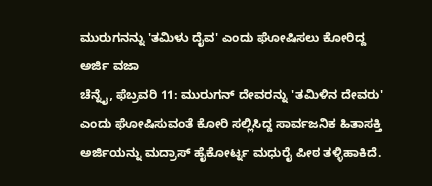ಮುರುಗನನ್ನು 'ತಮಿಳು ದೈವ' ಎಂದು ಘೋಷಿಸಲು ಕೋರಿದ್ದ ಅರ್ಜಿ ವಜಾ
ಚೆನ್ನೈ, ಫೆಬ್ರವರಿ 11: ಮುರುಗನ್ ದೇವರನ್ನು 'ತಮಿಳಿನ ದೇವರು' ಎಂದು ಘೋಷಿಸುವಂತೆ ಕೋರಿ ಸಲ್ಲಿಸಿದ್ದ ಸಾರ್ವಜನಿಕ ಹಿತಾಸಕ್ತಿ ಅರ್ಜಿಯನ್ನು ಮದ್ರಾಸ್ ಹೈಕೋರ್ಟ್ನ ಮಧುರೈ ಪೀಠ ತಳ್ಳಿಹಾಕಿದೆ.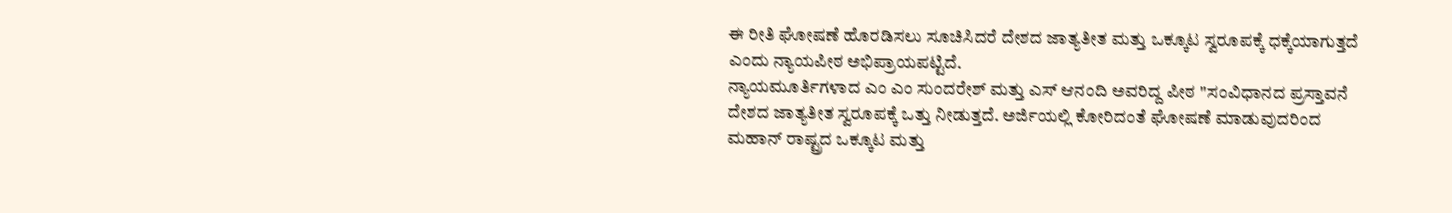ಈ ರೀತಿ ಘೋಷಣೆ ಹೊರಡಿಸಲು ಸೂಚಿಸಿದರೆ ದೇಶದ ಜಾತ್ಯತೀತ ಮತ್ತು ಒಕ್ಕೂಟ ಸ್ವರೂಪಕ್ಕೆ ಧಕ್ಕೆಯಾಗುತ್ತದೆ ಎಂದು ನ್ಯಾಯಪೀಠ ಅಭಿಪ್ರಾಯಪಟ್ಟಿದೆ.
ನ್ಯಾಯಮೂರ್ತಿಗಳಾದ ಎಂ ಎಂ ಸುಂದರೇಶ್ ಮತ್ತು ಎಸ್ ಆನಂದಿ ಅವರಿದ್ದ ಪೀಠ ''ಸಂವಿಧಾನದ ಪ್ರಸ್ತಾವನೆ ದೇಶದ ಜಾತ್ಯತೀತ ಸ್ವರೂಪಕ್ಕೆ ಒತ್ತು ನೀಡುತ್ತದೆ. ಅರ್ಜಿಯಲ್ಲಿ ಕೋರಿದಂತೆ ಘೋಷಣೆ ಮಾಡುವುದರಿಂದ ಮಹಾನ್ ರಾಷ್ಟ್ರದ ಒಕ್ಕೂಟ ಮತ್ತು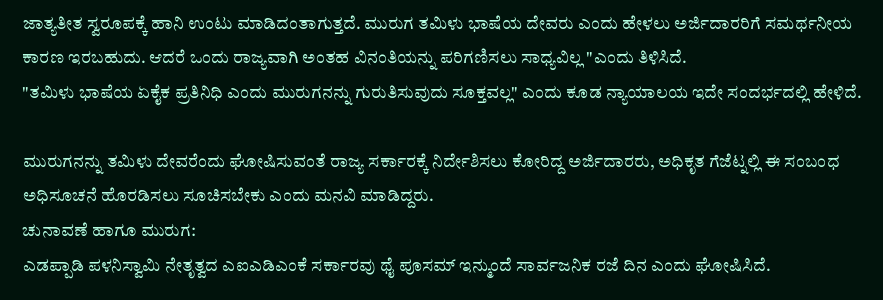ಜಾತ್ಯತೀತ ಸ್ವರೂಪಕ್ಕೆ ಹಾನಿ ಉಂಟು ಮಾಡಿದಂತಾಗುತ್ತದೆ. ಮುರುಗ ತಮಿಳು ಭಾಷೆಯ ದೇವರು ಎಂದು ಹೇಳಲು ಅರ್ಜಿದಾರರಿಗೆ ಸಮರ್ಥನೀಯ ಕಾರಣ ಇರಬಹುದು. ಆದರೆ ಒಂದು ರಾಜ್ಯವಾಗಿ ಅಂತಹ ವಿನಂತಿಯನ್ನು ಪರಿಗಣಿಸಲು ಸಾಧ್ಯವಿಲ್ಲ "ಎಂದು ತಿಳಿಸಿದೆ.
"ತಮಿಳು ಭಾಷೆಯ ಏಕೈಕ ಪ್ರತಿನಿಧಿ ಎಂದು ಮುರುಗನನ್ನು ಗುರುತಿಸುವುದು ಸೂಕ್ತವಲ್ಲ" ಎಂದು ಕೂಡ ನ್ಯಾಯಾಲಯ ಇದೇ ಸಂದರ್ಭದಲ್ಲಿ ಹೇಳಿದೆ.

ಮುರುಗನನ್ನು ತಮಿಳು ದೇವರೆಂದು ಘೋಷಿಸುವಂತೆ ರಾಜ್ಯ ಸರ್ಕಾರಕ್ಕೆ ನಿರ್ದೇಶಿಸಲು ಕೋರಿದ್ದ ಅರ್ಜಿದಾರರು, ಅಧಿಕೃತ ಗೆಜೆಟ್ನಲ್ಲಿ ಈ ಸಂಬಂಧ ಅಧಿಸೂಚನೆ ಹೊರಡಿಸಲು ಸೂಚಿಸಬೇಕು ಎಂದು ಮನವಿ ಮಾಡಿದ್ದರು.
ಚುನಾವಣೆ ಹಾಗೂ ಮುರುಗ:
ಎಡಪ್ಪಾಡಿ ಪಳನಿಸ್ವಾಮಿ ನೇತೃತ್ವದ ಎಐಎಡಿಎಂಕೆ ಸರ್ಕಾರವು ಥೈ ಪೂಸಮ್ ಇನ್ಮುಂದೆ ಸಾರ್ವಜನಿಕ ರಜೆ ದಿನ ಎಂದು ಘೋಷಿಸಿದೆ.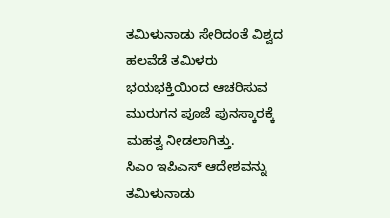ತಮಿಳುನಾಡು ಸೇರಿದಂತೆ ವಿಶ್ವದ ಹಲವೆಡೆ ತಮಿಳರು ಭಯಭಕ್ತಿಯಿಂದ ಆಚರಿಸುವ ಮುರುಗನ ಪೂಜೆ ಪುನಸ್ಕಾರಕ್ಕೆ ಮಹತ್ವ ನೀಡಲಾಗಿತ್ತು.
ಸಿಎಂ ಇಪಿಎಸ್ ಆದೇಶವನ್ನು ತಮಿಳುನಾಡು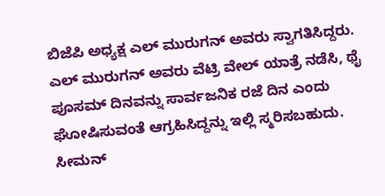ಬಿಜೆಪಿ ಅಧ್ಯಕ್ಷ ಎಲ್ ಮುರುಗನ್ ಅವರು ಸ್ವಾಗತಿಸಿದ್ದರು. ಎಲ್ ಮುರುಗನ್ ಅವರು ವೆಟ್ರಿ ವೇಲ್ ಯಾತ್ರೆ ನಡೆಸಿ, ಥೈ ಪೂಸಮ್ ದಿನವನ್ನು ಸಾರ್ವಜನಿಕ ರಜೆ ದಿನ ಎಂದು ಘೋಷಿಸುವಂತೆ ಆಗ್ರಹಿಸಿದ್ದನ್ನು ಇಲ್ಲಿ ಸ್ಮರಿಸಬಹುದು.
ಸೀಮನ್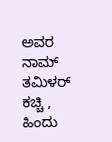ಅವರ ನಾಮ್ ತಮಿಳರ್ ಕಚ್ಚಿ , ಹಿಂದು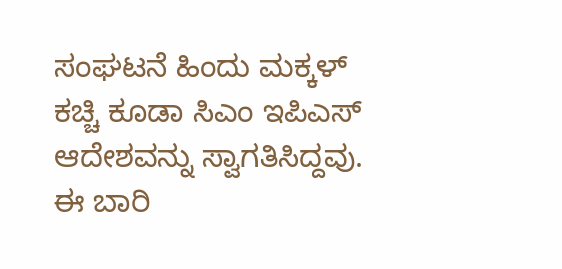ಸಂಘಟನೆ ಹಿಂದು ಮಕ್ಕಳ್ ಕಚ್ಚಿ ಕೂಡಾ ಸಿಎಂ ಇಪಿಎಸ್ ಆದೇಶವನ್ನು ಸ್ವಾಗತಿಸಿದ್ದವು. ಈ ಬಾರಿ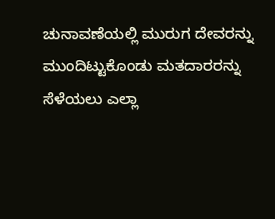ಚುನಾವಣೆಯಲ್ಲಿ ಮುರುಗ ದೇವರನ್ನು ಮುಂದಿಟ್ಟುಕೊಂಡು ಮತದಾರರನ್ನು ಸೆಳೆಯಲು ಎಲ್ಲಾ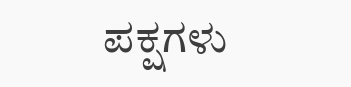ಪಕ್ಷಗಳು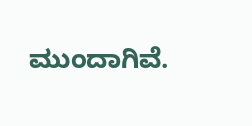ಮುಂದಾಗಿವೆ.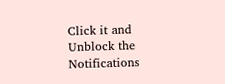Click it and Unblock the Notifications